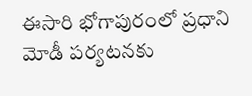ఈసారి భోగాపురంలో ప్రధాని మోడీ పర్యటనకు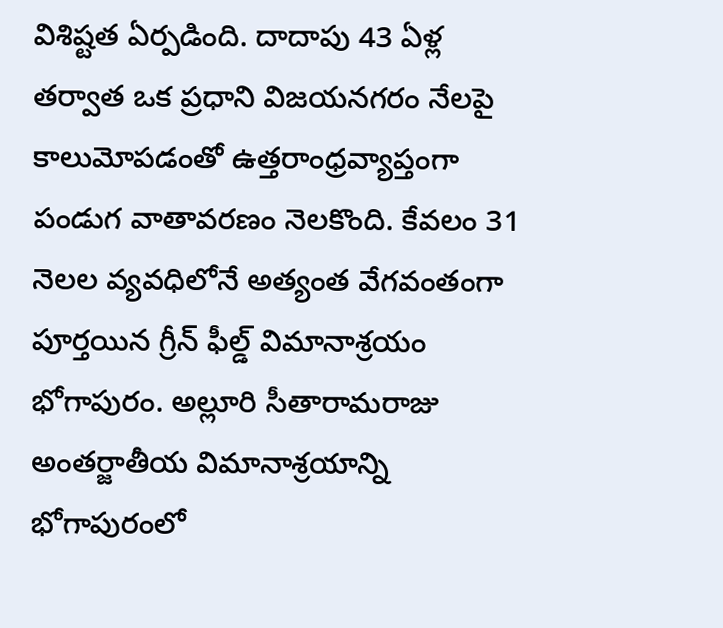విశిష్టత ఏర్పడింది. దాదాపు 43 ఏళ్ల తర్వాత ఒక ప్రధాని విజయనగరం నేలపై కాలుమోపడంతో ఉత్తరాంధ్రవ్యాప్తంగా పండుగ వాతావరణం నెలకొంది. కేవలం 31 నెలల వ్యవధిలోనే అత్యంత వేగవంతంగా పూర్తయిన గ్రీన్ ఫీల్డ్ విమానాశ్రయం భోగాపురం. అల్లూరి సీతారామరాజు అంతర్జాతీయ విమానాశ్రయాన్ని భోగాపురంలో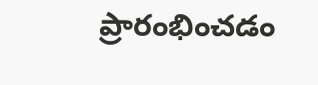ప్రారంభించడం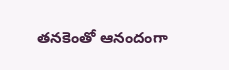తనకెంతో ఆనందంగా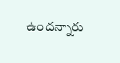ఉందన్నారు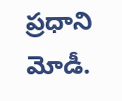ప్రధాని మోడీ.